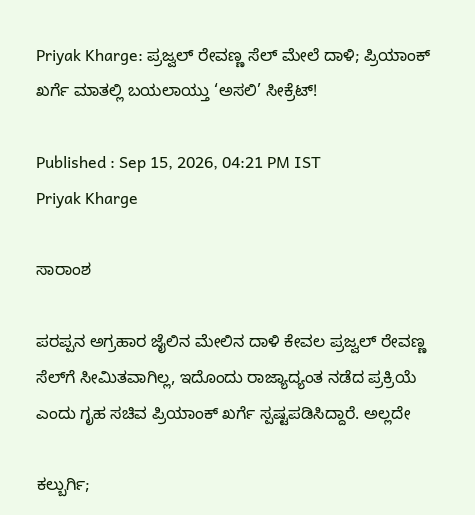Priyak Kharge: ಪ್ರಜ್ವಲ್‌ ರೇವಣ್ಣ ಸೆಲ್‌ ಮೇಲೆ ದಾಳಿ; ಪ್ರಿಯಾಂಕ್‌ ಖರ್ಗೆ ಮಾತಲ್ಲಿ ಬಯಲಾಯ್ತು ‘ಅಸಲಿ’ ಸೀಕ್ರೆಟ್‌!

Published : Sep 15, 2026, 04:21 PM IST
Priyak Kharge

ಸಾರಾಂಶ

ಪರಪ್ಪನ ಅಗ್ರಹಾರ ಜೈಲಿನ ಮೇಲಿನ ದಾಳಿ ಕೇವಲ ಪ್ರಜ್ವಲ್ ರೇವಣ್ಣ ಸೆಲ್‌ಗೆ ಸೀಮಿತವಾಗಿಲ್ಲ, ಇದೊಂದು ರಾಜ್ಯಾದ್ಯಂತ ನಡೆದ ಪ್ರಕ್ರಿಯೆ ಎಂದು ಗೃಹ ಸಚಿವ ಪ್ರಿಯಾಂಕ್ ಖರ್ಗೆ ಸ್ಪಷ್ಟಪಡಿಸಿದ್ದಾರೆ. ಅಲ್ಲದೇ

ಕಲ್ಬುರ್ಗಿ;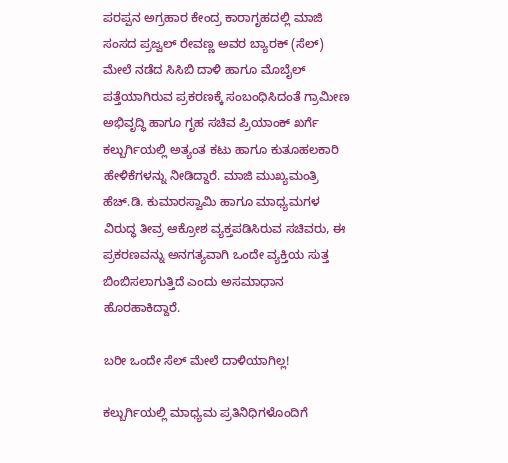ಪರಪ್ಪನ ಅಗ್ರಹಾರ ಕೇಂದ್ರ ಕಾರಾಗೃಹದಲ್ಲಿ ಮಾಜಿ ಸಂಸದ ಪ್ರಜ್ವಲ್ ರೇವಣ್ಣ ಅವರ ಬ್ಯಾರಕ್ (ಸೆಲ್) ಮೇಲೆ ನಡೆದ ಸಿಸಿಬಿ ದಾಳಿ ಹಾಗೂ ಮೊಬೈಲ್ ಪತ್ತೆಯಾಗಿರುವ ಪ್ರಕರಣಕ್ಕೆ ಸಂಬಂಧಿಸಿದಂತೆ ಗ್ರಾಮೀಣ ಅಭಿವೃದ್ಧಿ ಹಾಗೂ ಗೃಹ ಸಚಿವ ಪ್ರಿಯಾಂಕ್ ಖರ್ಗೆ ಕಲ್ಬುರ್ಗಿಯಲ್ಲಿ ಅತ್ಯಂತ ಕಟು ಹಾಗೂ ಕುತೂಹಲಕಾರಿ ಹೇಳಿಕೆಗಳನ್ನು ನೀಡಿದ್ದಾರೆ. ಮಾಜಿ ಮುಖ್ಯಮಂತ್ರಿ ಹೆಚ್.ಡಿ. ಕುಮಾರಸ್ವಾಮಿ ಹಾಗೂ ಮಾಧ್ಯಮಗಳ ವಿರುದ್ಧ ತೀವ್ರ ಆಕ್ರೋಶ ವ್ಯಕ್ತಪಡಿಸಿರುವ ಸಚಿವರು, ಈ ಪ್ರಕರಣವನ್ನು ಅನಗತ್ಯವಾಗಿ ಒಂದೇ ವ್ಯಕ್ತಿಯ ಸುತ್ತ ಬಿಂಬಿಸಲಾಗುತ್ತಿದೆ ಎಂದು ಅಸಮಾಧಾನ ಹೊರಹಾಕಿದ್ದಾರೆ.

ಬರೀ ಒಂದೇ ಸೆಲ್ ಮೇಲೆ ದಾಳಿಯಾಗಿಲ್ಲ!

ಕಲ್ಬುರ್ಗಿಯಲ್ಲಿ ಮಾಧ್ಯಮ ಪ್ರತಿನಿಧಿಗಳೊಂದಿಗೆ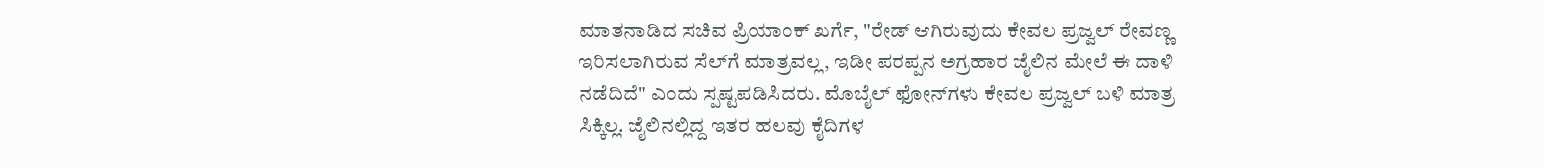ಮಾತನಾಡಿದ ಸಚಿವ ಪ್ರಿಯಾಂಕ್ ಖರ್ಗೆ, "ರೇಡ್ ಆಗಿರುವುದು ಕೇವಲ ಪ್ರಜ್ವಲ್ ರೇವಣ್ಣ ಇರಿಸಲಾಗಿರುವ ಸೆಲ್‌ಗೆ ಮಾತ್ರವಲ್ಲ, ಇಡೀ ಪರಪ್ಪನ ಅಗ್ರಹಾರ ಜೈಲಿನ ಮೇಲೆ ಈ ದಾಳಿ ನಡೆದಿದೆ" ಎಂದು ಸ್ಪಷ್ಟಪಡಿಸಿದರು. ಮೊಬೈಲ್ ಫೋನ್‌ಗಳು ಕೇವಲ ಪ್ರಜ್ವಲ್ ಬಳಿ ಮಾತ್ರ ಸಿಕ್ಕಿಲ್ಲ. ಜೈಲಿನಲ್ಲಿದ್ದ ಇತರ ಹಲವು ಕೈದಿಗಳ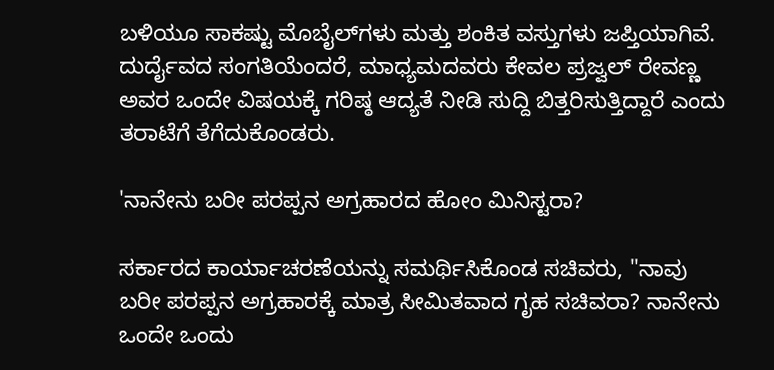ಬಳಿಯೂ ಸಾಕಷ್ಟು ಮೊಬೈಲ್‌ಗಳು ಮತ್ತು ಶಂಕಿತ ವಸ್ತುಗಳು ಜಪ್ತಿಯಾಗಿವೆ. ದುರ್ದೈವದ ಸಂಗತಿಯೆಂದರೆ, ಮಾಧ್ಯಮದವರು ಕೇವಲ ಪ್ರಜ್ವಲ್ ರೇವಣ್ಣ ಅವರ ಒಂದೇ ವಿಷಯಕ್ಕೆ ಗರಿಷ್ಠ ಆದ್ಯತೆ ನೀಡಿ ಸುದ್ದಿ ಬಿತ್ತರಿಸುತ್ತಿದ್ದಾರೆ ಎಂದು ತರಾಟೆಗೆ ತೆಗೆದುಕೊಂಡರು.

'ನಾನೇನು ಬರೀ ಪರಪ್ಪನ ಅಗ್ರಹಾರದ ಹೋಂ ಮಿನಿಸ್ಟರಾ?

ಸರ್ಕಾರದ ಕಾರ್ಯಾಚರಣೆಯನ್ನು ಸಮರ್ಥಿಸಿಕೊಂಡ ಸಚಿವರು, "ನಾವು ಬರೀ ಪರಪ್ಪನ ಅಗ್ರಹಾರಕ್ಕೆ ಮಾತ್ರ ಸೀಮಿತವಾದ ಗೃಹ ಸಚಿವರಾ? ನಾನೇನು ಒಂದೇ ಒಂದು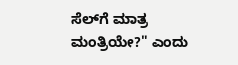ಸೆಲ್‌ಗೆ ಮಾತ್ರ ಮಂತ್ರಿಯೇ?" ಎಂದು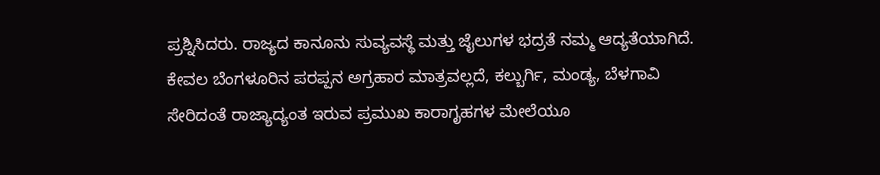ಪ್ರಶ್ನಿಸಿದರು. ರಾಜ್ಯದ ಕಾನೂನು ಸುವ್ಯವಸ್ಥೆ ಮತ್ತು ಜೈಲುಗಳ ಭದ್ರತೆ ನಮ್ಮ ಆದ್ಯತೆಯಾಗಿದೆ. ಕೇವಲ ಬೆಂಗಳೂರಿನ ಪರಪ್ಪನ ಅಗ್ರಹಾರ ಮಾತ್ರವಲ್ಲದೆ, ಕಲ್ಬುರ್ಗಿ, ಮಂಡ್ಯ, ಬೆಳಗಾವಿ ಸೇರಿದಂತೆ ರಾಜ್ಯಾದ್ಯಂತ ಇರುವ ಪ್ರಮುಖ ಕಾರಾಗೃಹಗಳ ಮೇಲೆಯೂ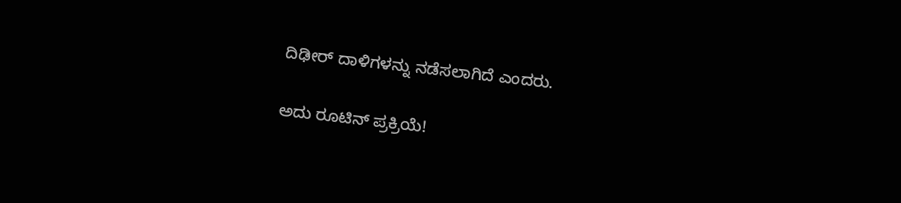ದಿಢೀರ್ ದಾಳಿಗಳನ್ನು ನಡೆಸಲಾಗಿದೆ ಎಂದರು.

ಅದು ರೂಟಿನ್‌ ಪ್ರಕ್ರಿಯೆ!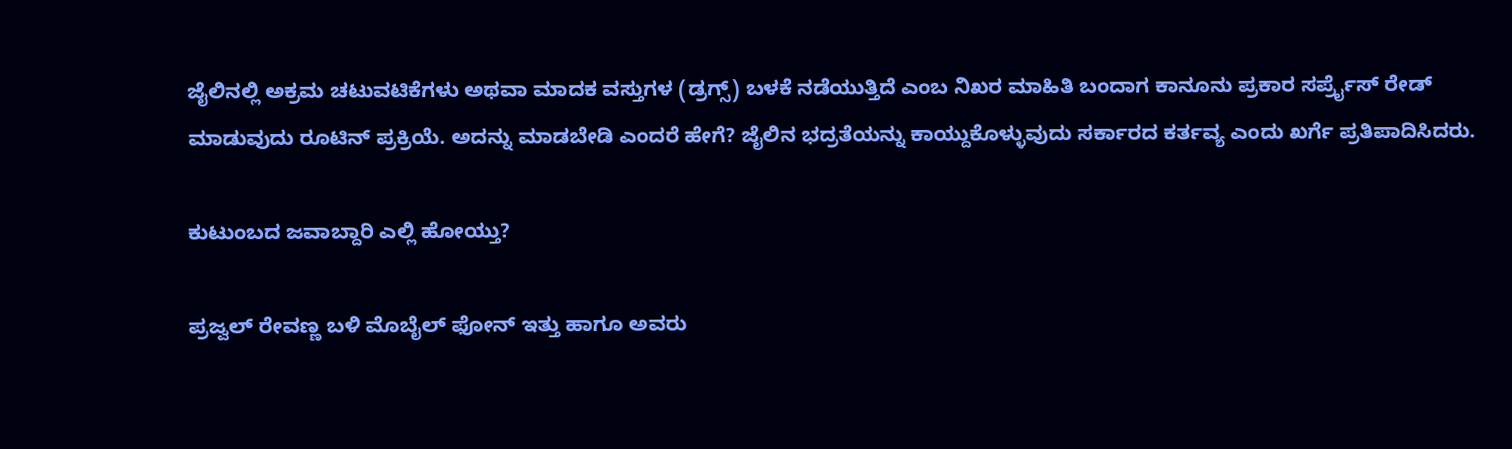ಜೈಲಿನಲ್ಲಿ ಅಕ್ರಮ ಚಟುವಟಿಕೆಗಳು ಅಥವಾ ಮಾದಕ ವಸ್ತುಗಳ (ಡ್ರಗ್ಸ್) ಬಳಕೆ ನಡೆಯುತ್ತಿದೆ ಎಂಬ ನಿಖರ ಮಾಹಿತಿ ಬಂದಾಗ ಕಾನೂನು ಪ್ರಕಾರ ಸರ್ಪ್ರೈಸ್ ರೇಡ್ ಮಾಡುವುದು ರೂಟಿನ್ ಪ್ರಕ್ರಿಯೆ. ಅದನ್ನು ಮಾಡಬೇಡಿ ಎಂದರೆ ಹೇಗೆ? ಜೈಲಿನ ಭದ್ರತೆಯನ್ನು ಕಾಯ್ದುಕೊಳ್ಳುವುದು ಸರ್ಕಾರದ ಕರ್ತವ್ಯ ಎಂದು ಖರ್ಗೆ ಪ್ರತಿಪಾದಿಸಿದರು.

ಕುಟುಂಬದ ಜವಾಬ್ದಾರಿ ಎಲ್ಲಿ ಹೋಯ್ತು?

ಪ್ರಜ್ವಲ್ ರೇವಣ್ಣ ಬಳಿ ಮೊಬೈಲ್ ಫೋನ್ ಇತ್ತು ಹಾಗೂ ಅವರು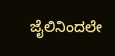ಜೈಲಿನಿಂದಲೇ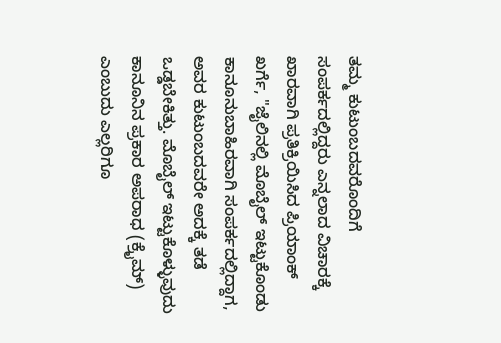ತಮ್ಮ ಕುಟುಂಬದವರೊಂದಿಗೆ ಸಂಪರ್ಕದಲ್ಲಿದ್ದರು ಎನ್ನಲಾದ ವಿಚಾರಕ್ಕೆ ಖಾರವಾಗಿ ಪ್ರತಿಕ್ರಿಯಿಸಿದ ಪ್ರಿಯಾಂಕ್ ಖರ್ಗೆ, "ಜೈಲಿನಲ್ಲಿ ಮೊಬೈಲ್ ಇಟ್ಟುಕೊಂಡು ಕಾನೂನುಬಾಹಿರವಾಗಿ ಸಂಪರ್ಕದಲ್ಲಿದ್ದಾಗ, ಅವರ ಕುಟುಂಬದವರೇ ಅದಕ್ಕೆ ತಡೆ ಒಡ್ಡಬೇಕಿತ್ತು. ಮೊಬೈಲ್ ಇಟ್ಟುಕೊಳ್ಳುವುದು ಕಾನೂನಿನ ಪ್ರಕಾರ ಅಪರಾಧ (ಕ್ರೈಮ್) ಎಂಬುದು ಎಲ್ಲರಿಗೂ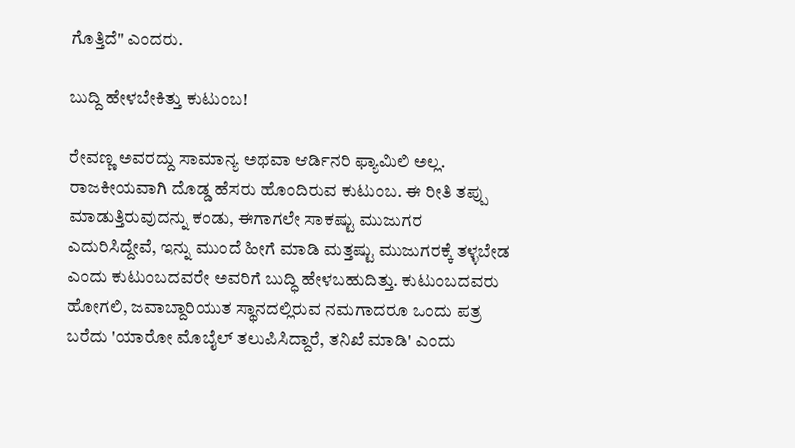ಗೊತ್ತಿದೆ" ಎಂದರು.

ಬುದ್ದಿ ಹೇಳಬೇಕಿತ್ತು ಕುಟುಂಬ!

ರೇವಣ್ಣ ಅವರದ್ದು ಸಾಮಾನ್ಯ ಅಥವಾ ಆರ್ಡಿನರಿ ಫ್ಯಾಮಿಲಿ ಅಲ್ಲ. ರಾಜಕೀಯವಾಗಿ ದೊಡ್ಡ ಹೆಸರು ಹೊಂದಿರುವ ಕುಟುಂಬ. ಈ ರೀತಿ ತಪ್ಪು ಮಾಡುತ್ತಿರುವುದನ್ನು ಕಂಡು, ಈಗಾಗಲೇ ಸಾಕಷ್ಟು ಮುಜುಗರ ಎದುರಿಸಿದ್ದೇವೆ, ಇನ್ನು ಮುಂದೆ ಹೀಗೆ ಮಾಡಿ ಮತ್ತಷ್ಟು ಮುಜುಗರಕ್ಕೆ ತಳ್ಳಬೇಡ ಎಂದು ಕುಟುಂಬದವರೇ ಅವರಿಗೆ ಬುದ್ಧಿ ಹೇಳಬಹುದಿತ್ತು. ಕುಟುಂಬದವರು ಹೋಗಲಿ, ಜವಾಬ್ದಾರಿಯುತ ಸ್ಥಾನದಲ್ಲಿರುವ ನಮಗಾದರೂ ಒಂದು ಪತ್ರ ಬರೆದು 'ಯಾರೋ ಮೊಬೈಲ್ ತಲುಪಿಸಿದ್ದಾರೆ, ತನಿಖೆ ಮಾಡಿ' ಎಂದು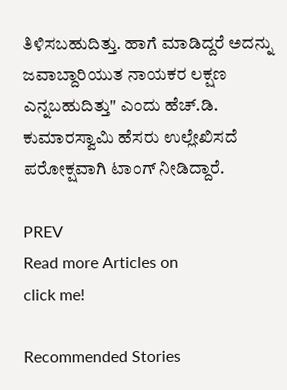ತಿಳಿಸಬಹುದಿತ್ತು. ಹಾಗೆ ಮಾಡಿದ್ದರೆ ಅದನ್ನು ಜವಾಬ್ದಾರಿಯುತ ನಾಯಕರ ಲಕ್ಷಣ ಎನ್ನಬಹುದಿತ್ತು" ಎಂದು ಹೆಚ್.ಡಿ. ಕುಮಾರಸ್ವಾಮಿ ಹೆಸರು ಉಲ್ಲೇಖಿಸದೆ ಪರೋಕ್ಷವಾಗಿ ಟಾಂಗ್ ನೀಡಿದ್ದಾರೆ.

PREV
Read more Articles on
click me!

Recommended Stories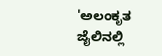'ಅಲಂಕೃತ ಜೈಲಿನಲ್ಲಿ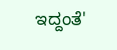ಇದ್ದಂತೆ'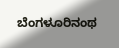ಬೆಂಗಳೂರಿನಂಥ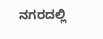ನಗರದಲ್ಲಿ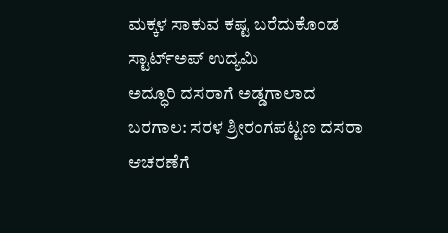ಮಕ್ಕಳ ಸಾಕುವ ಕಷ್ಟ ಬರೆದುಕೊಂಡ ಸ್ಟಾರ್ಟ್‌ಅಪ್‌ ಉದ್ಯಮಿ
ಅದ್ಧೂರಿ ದಸರಾಗೆ ಅಡ್ಡಗಾಲಾದ ಬರಗಾಲ: ಸರಳ ಶ್ರೀರಂಗಪಟ್ಟಣ ದಸರಾ ಆಚರಣೆಗೆ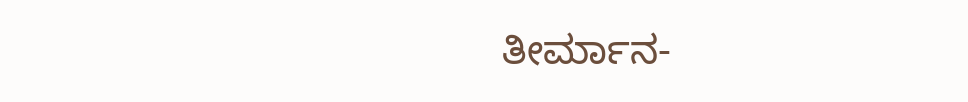ತೀರ್ಮಾನ-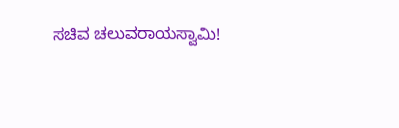ಸಚಿವ ಚಲುವರಾಯಸ್ವಾಮಿ!